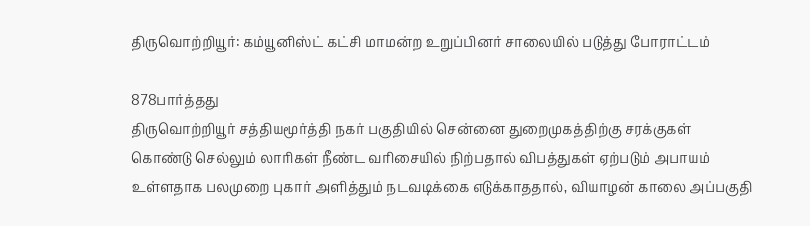திருவொற்றியூர்: கம்யூனிஸ்ட் கட்சி மாமன்ற உறுப்பினர் சாலையில் படுத்து போராட்டம்

878பார்த்தது
திருவொற்றியூர் சத்தியமூர்த்தி நகர் பகுதியில் சென்னை துறைமுகத்திற்கு சரக்குகள் கொண்டு செல்லும் லாரிகள் நீண்ட வரிசையில் நிற்பதால் விபத்துகள் ஏற்படும் அபாயம் உள்ளதாக பலமுறை புகார் அளித்தும் நடவடிக்கை எடுக்காததால், வியாழன் காலை அப்பகுதி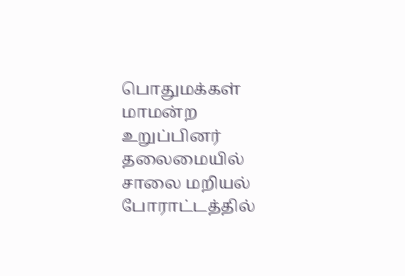பொதுமக்கள் மாமன்ற உறுப்பினர் தலைமையில் சாலை மறியல் போராட்டத்தில்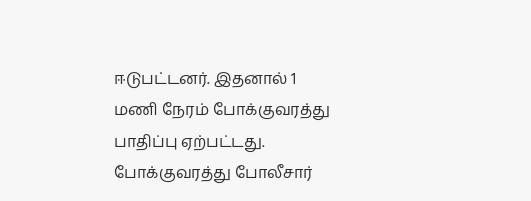ஈடுபட்டனர். இதனால் 1 மணி நேரம் போக்குவரத்து பாதிப்பு ஏற்பட்டது. போக்குவரத்து போலீசார்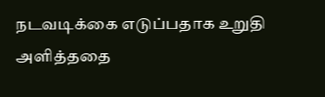நடவடிக்கை எடுப்பதாக உறுதி அளித்ததை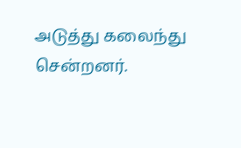அடுத்து கலைந்து சென்றனர்.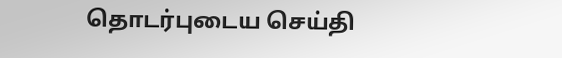தொடர்புடைய செய்தி